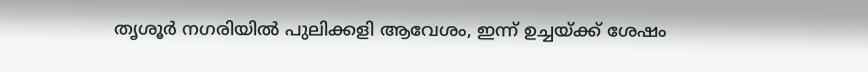തൃശൂർ നഗരിയിൽ പുലിക്കളി ആവേശം, ഇന്ന് ഉച്ചയ്ക്ക് ശേഷം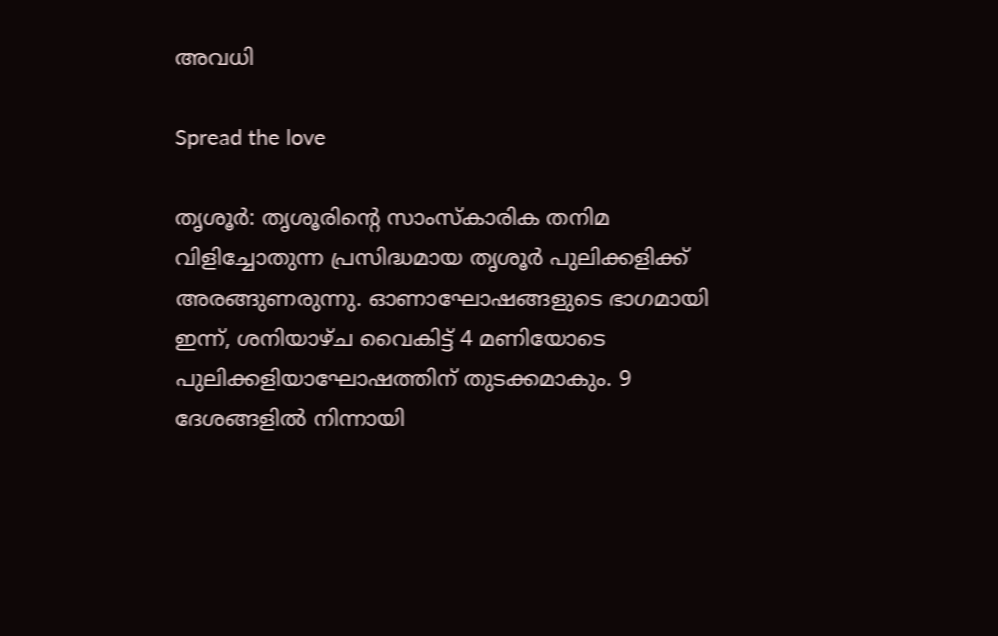അവധി

Spread the love

തൃശൂർ: തൃശൂരിന്റെ സാംസ്കാരിക തനിമ വിളിച്ചോതുന്ന പ്രസിദ്ധമായ തൃശൂർ പുലിക്കളിക്ക് അരങ്ങുണരുന്നു. ഓണാഘോഷങ്ങളുടെ ഭാഗമായി ഇന്ന്, ശനിയാഴ്ച വൈകിട്ട് 4 മണിയോടെ പുലിക്കളിയാഘോഷത്തിന് തുടക്കമാകും. 9 ദേശങ്ങളിൽ നിന്നായി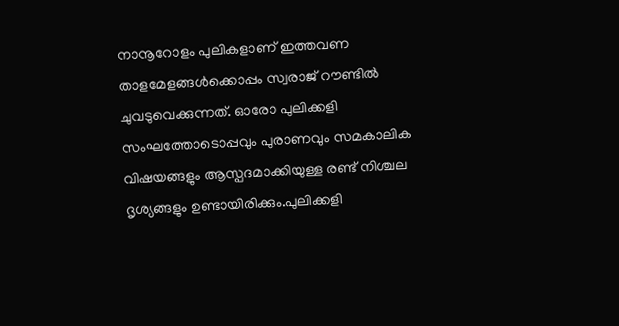നാനൂറോളം പുലികളാണ് ഇത്തവണ താളമേളങ്ങൾക്കൊപ്പം സ്വരാജ് റൗണ്ടിൽ ചുവടുവെക്കുന്നത്. ഓരോ പുലിക്കളി സംഘത്തോടൊപ്പവും പുരാണവും സമകാലിക വിഷയങ്ങളും ആസ്പദമാക്കിയുള്ള രണ്ട് നിശ്ചല ദൃശ്യങ്ങളും ഉണ്ടായിരിക്കും.പുലിക്കളി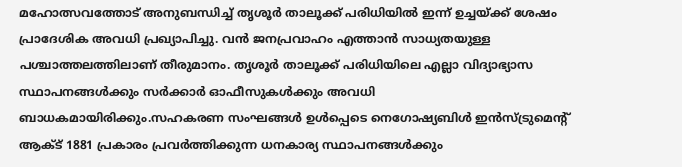മഹോത്സവത്തോട് അനുബന്ധിച്ച് തൃശൂർ താലൂക്ക് പരിധിയിൽ ഇന്ന് ഉച്ചയ്ക്ക് ശേഷം പ്രാദേശിക അവധി പ്രഖ്യാപിച്ചു. വൻ ജനപ്രവാഹം എത്താൻ സാധ്യതയുള്ള പശ്ചാത്തലത്തിലാണ് തീരുമാനം. തൃശൂർ താലൂക്ക് പരിധിയിലെ എല്ലാ വിദ്യാഭ്യാസ സ്ഥാപനങ്ങൾക്കും സർക്കാർ ഓഫീസുകൾക്കും അവധി ബാധകമായിരിക്കും.സഹകരണ സംഘങ്ങൾ ഉൾപ്പെടെ നെഗോഷ്യബിൾ ഇൻസ്ട്രുമെന്റ് ആക്ട് 1881 പ്രകാരം പ്രവർത്തിക്കുന്ന ധനകാര്യ സ്ഥാപനങ്ങൾക്കും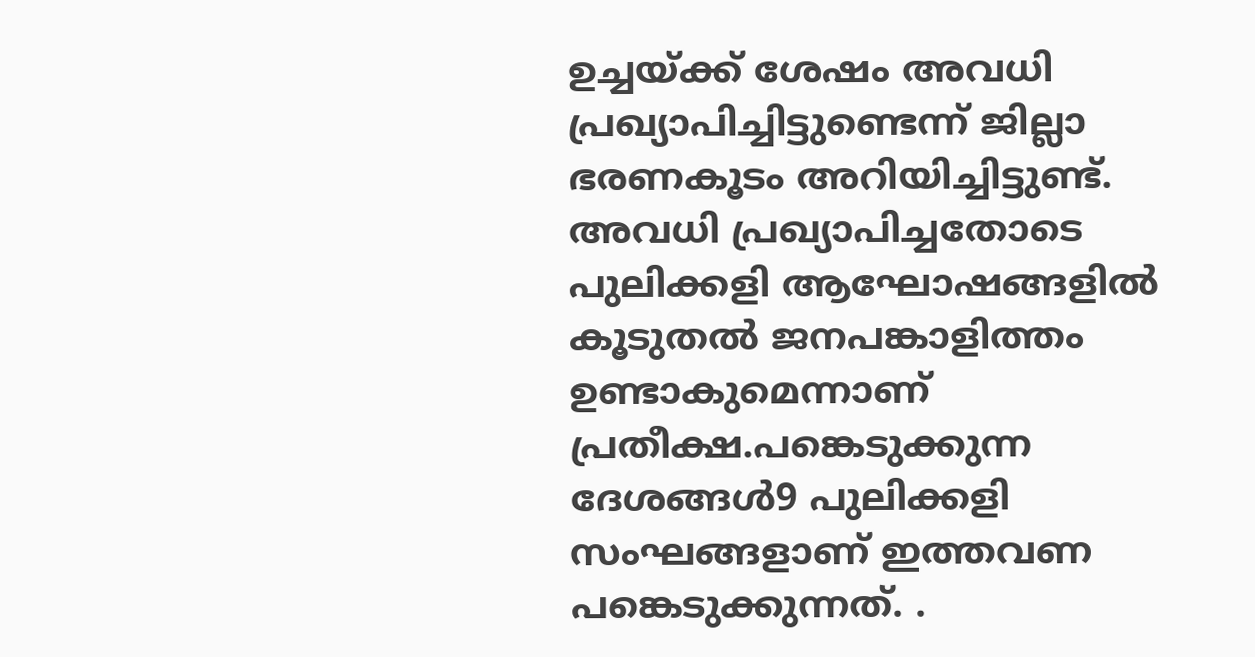ഉച്ചയ്ക്ക് ശേഷം അവധി പ്രഖ്യാപിച്ചിട്ടുണ്ടെന്ന് ജില്ലാ ഭരണകൂടം അറിയിച്ചിട്ടുണ്ട്. അവധി പ്രഖ്യാപിച്ചതോടെ പുലിക്കളി ആഘോഷങ്ങളിൽ കൂടുതൽ ജനപങ്കാളിത്തം ഉണ്ടാകുമെന്നാണ് പ്രതീക്ഷ.പങ്കെടുക്കുന്ന ദേശങ്ങൾ9 പുലിക്കളി സംഘങ്ങളാണ് ഇത്തവണ പങ്കെടുക്കുന്നത്. .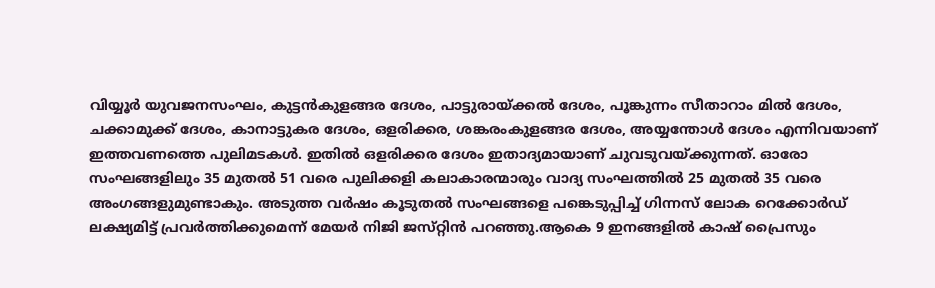വിയ്യൂർ യുവജനസംഘം, കുട്ടൻകുളങ്ങര ദേശം, പാട്ടുരായ്ക്കൽ ദേശം, പൂങ്കുന്നം സീതാറാം മിൽ ദേശം, ചക്കാമുക്ക് ദേശം, കാനാട്ടുകര ദേശം, ഒളരിക്കര, ശങ്കരംകുളങ്ങര ദേശം, അയ്യന്തോൾ ദേശം എന്നിവയാണ് ഇത്തവണത്തെ പുലിമടകൾ. ഇതിൽ ഒളരിക്കര ദേശം ഇതാദ്യമായാണ് ചുവടുവയ്ക്കുന്നത്. ഓരോ സംഘങ്ങളിലും 35 മുതൽ 51 വരെ പുലിക്കളി കലാകാരന്മാരും വാദ്യ സംഘത്തിൽ 25 മുതൽ 35 വരെ അംഗങ്ങളുമുണ്ടാകും. അടുത്ത വർഷം കൂടുതൽ സംഘങ്ങളെ പങ്കെടുപ്പിച്ച് ഗിന്നസ് ലോക റെക്കോർഡ് ലക്ഷ്യമിട്ട് പ്രവർത്തിക്കുമെന്ന് മേയർ നിജി ജസ്‌റ്റിൻ പറഞ്ഞു.ആകെ 9 ഇനങ്ങളിൽ കാഷ് പ്രൈസും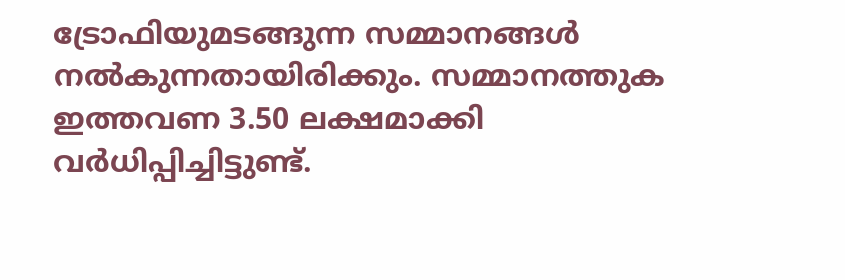ട്രോഫിയുമടങ്ങുന്ന സമ്മാനങ്ങൾ നൽകുന്നതായിരിക്കും. സമ്മാനത്തുക ഇത്തവണ 3.50 ലക്ഷമാക്കി വർധിപ്പിച്ചിട്ടുണ്ട്.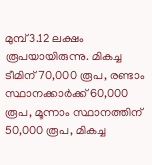മുമ്പ് 3.12 ലക്ഷം രൂപയായിരുന്നു. മികച്ച ടീമിന് 70,000 രൂപ, രണ്ടാം സ്ഥാനക്കാർക്ക് 60,000 രൂപ, മൂന്നാം സ്ഥാനത്തിന് 50,000 രൂപ, മികച്ച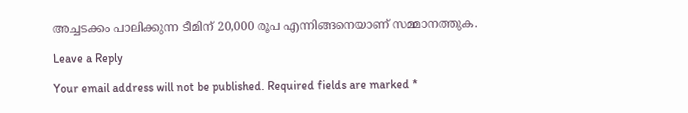അച്ചടക്കം പാലിക്കുന്ന ടീമിന് 20,000 രൂപ എന്നിങ്ങനെയാണ് സമ്മാനത്തുക.

Leave a Reply

Your email address will not be published. Required fields are marked *